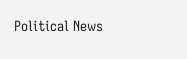Political News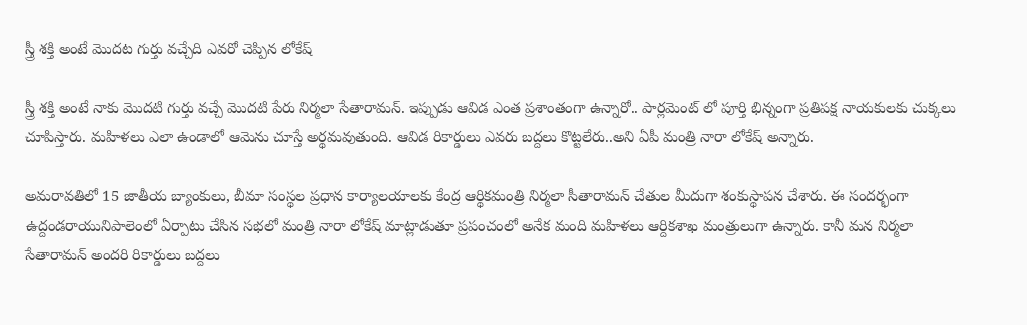స్త్రీ శక్తి అంటే మొదట గుర్తు వచ్చేది ఎవరో చెప్పిన లోకేష్

స్త్రీ శక్తి అంటే నాకు మొదటి గుర్తు వచ్చే మొదటి పేరు నిర్మలా సేతారామన్. ఇప్పుడు ఆవిడ ఎంత ప్రశాంతంగా ఉన్నారో.. పార్లమెంట్ లో పూర్తి భిన్నంగా ప్రతిపక్ష నాయకులకు చుక్కలు చూపిస్తారు. మహిళలు ఎలా ఉండాలో ఆమెను చూస్తే అర్థమవుతుంది. ఆవిడ రికార్డులు ఎవరు బద్దలు కొట్టలేరు..అని ఏపీ మంత్రి నారా లోకేష్ అన్నారు.

అమరావతిలో 15 జాతీయ బ్యాంకులు, బీమా సంస్థల ప్రధాన కార్యాలయాలకు కేంద్ర ఆర్థికమంత్రి నిర్మలా సీతారామన్ చేతుల మీదుగా శంకుస్థాపన చేశారు. ఈ సందర్భంగా ఉద్దండరాయునిపాలెంలో ఏర్పాటు చేసిన సభలో మంత్రి నారా లోకేష్ మాట్లాడుతూ ప్రపంచంలో అనేక మంది మహిళలు ఆర్దికశాఖ మంత్రులుగా ఉన్నారు. కానీ మన నిర్మలా సేతారామన్ అందరి రికార్డులు బద్దలు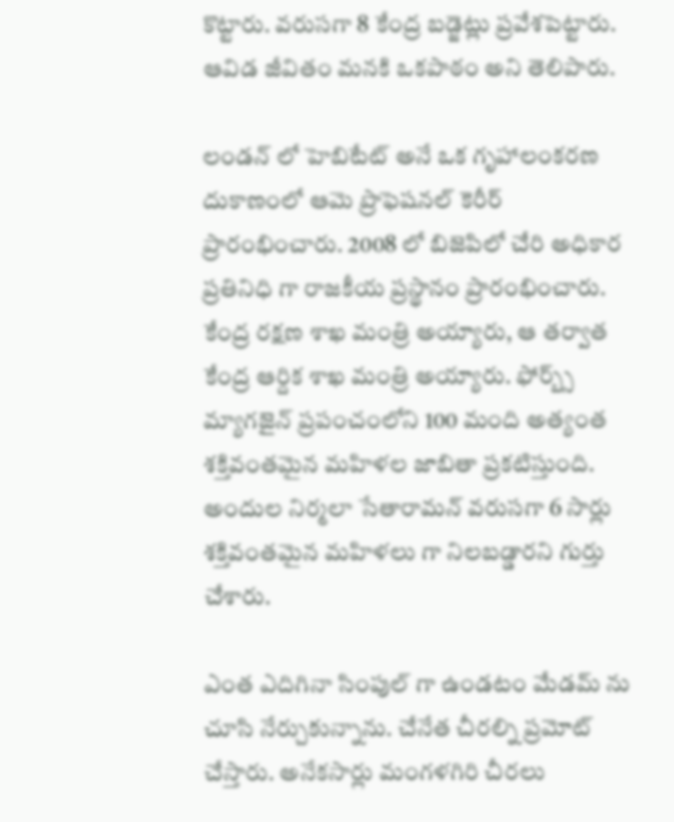కొట్టారు. వరుసగా 8 కేంద్ర బడ్జెట్లు ప్రవేశపెట్టారు. ఆవిడ జీవితం మనకి ఒకపాఠం అని తెలిపారు.

లండన్ లో హెబిటేట్ అనే ఒక గృహాలంకరణ దుకాణంలో ఆమె ప్రొఫెషనల్ కెరీర్ ప్రారంభించారు. 2008 లో బిజెపిలో చేరి అధికార ప్రతినిధి గా రాజకీయ ప్రస్థానం ప్రారంభించారు. కేంద్ర రక్షణ శాఖ మంత్రి అయ్యారు, ఆ తర్వాత కేంద్ర ఆర్దిక శాఖ మంత్రి అయ్యారు. ఫోర్బ్స్ మ్యాగజైన్ ప్రపంచంలోని 100 మంది అత్యంత శక్తివంతమైన మహిళల జాబితా ప్రకటిస్తుంది. అందుల నిర్మలా సేతారామన్ వరుసగా 6 సార్లు శక్తివంతమైన మహిళలు గా నిలబడ్డారని గుర్తు చేశారు.

ఎంత ఎదిగినా సింపుల్ గా ఉండటం మేడమ్ ను చూసి నేర్చుకున్నాను. చేనేత చీరల్ని ప్రమోట్ చేస్తారు. అనేకసార్లు మంగళగిరి చీరలు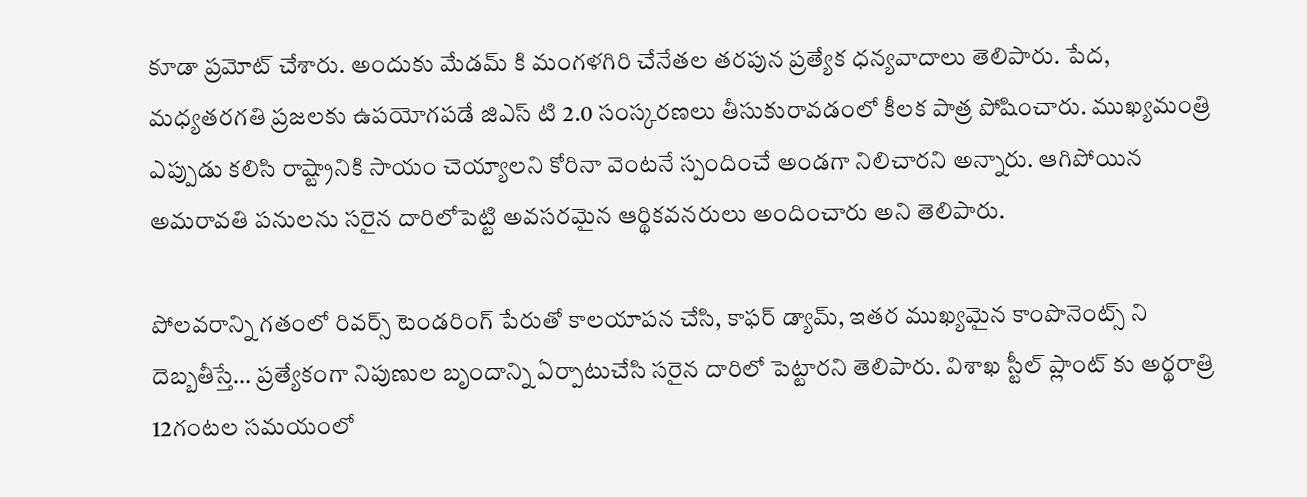కూడా ప్రమోట్ చేశారు. అందుకు మేడమ్ కి మంగళగిరి చేనేతల తరపున ప్రత్యేక ధన్యవాదాలు తెలిపారు. పేద, మధ్యతరగతి ప్రజలకు ఉపయోగపడే జిఎస్ టి 2.0 సంస్కరణలు తీసుకురావడంలో కీలక పాత్ర పోషించారు. ముఖ్యమంత్రి ఎప్పుడు కలిసి రాష్ట్రానికి సాయం చెయ్యాలని కోరినా వెంటనే స్పందించే అండగా నిలిచారని అన్నారు. ఆగిపోయిన అమరావతి పనులను సరైన దారిలోపెట్టి అవసరమైన ఆర్థికవనరులు అందించారు అని తెలిపారు.

పోలవరాన్ని గతంలో రివర్స్ టెండరింగ్ పేరుతో కాలయాపన చేసి, కాఫర్ డ్యామ్, ఇతర ముఖ్యమైన కాంపొనెంట్స్ ని దెబ్బతీస్తే… ప్రత్యేకంగా నిపుణుల బృందాన్ని ఏర్పాటుచేసి సరైన దారిలో పెట్టారని తెలిపారు. విశాఖ స్టీల్ ప్లాంట్ కు అర్థరాత్రి 12గంటల సమయంలో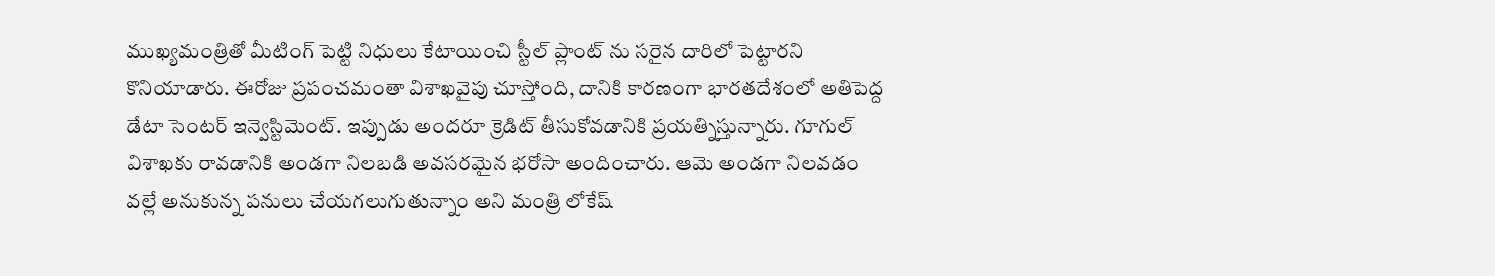ముఖ్యమంత్రితో మీటింగ్ పెట్టి నిధులు కేటాయించి స్టీల్ ప్లాంట్ ను సరైన దారిలో పెట్టారని కొనియాడారు. ఈరోజు ప్రపంచమంతా విశాఖవైపు చూస్తోంది, దానికి కారణంగా భారతదేశంలో అతిపెద్ద డేటా సెంటర్ ఇన్వెస్టిమెంట్. ఇప్పుడు అందరూ క్రెడిట్ తీసుకోవడానికి ప్రయత్నిస్తున్నారు. గూగుల్ విశాఖకు రావడానికి అండగా నిలబడి అవసరమైన భరోసా అందించారు. ఆమె అండగా నిలవడం వల్లే అనుకున్న పనులు చేయగలుగుతున్నాం అని మంత్రి లోకేష్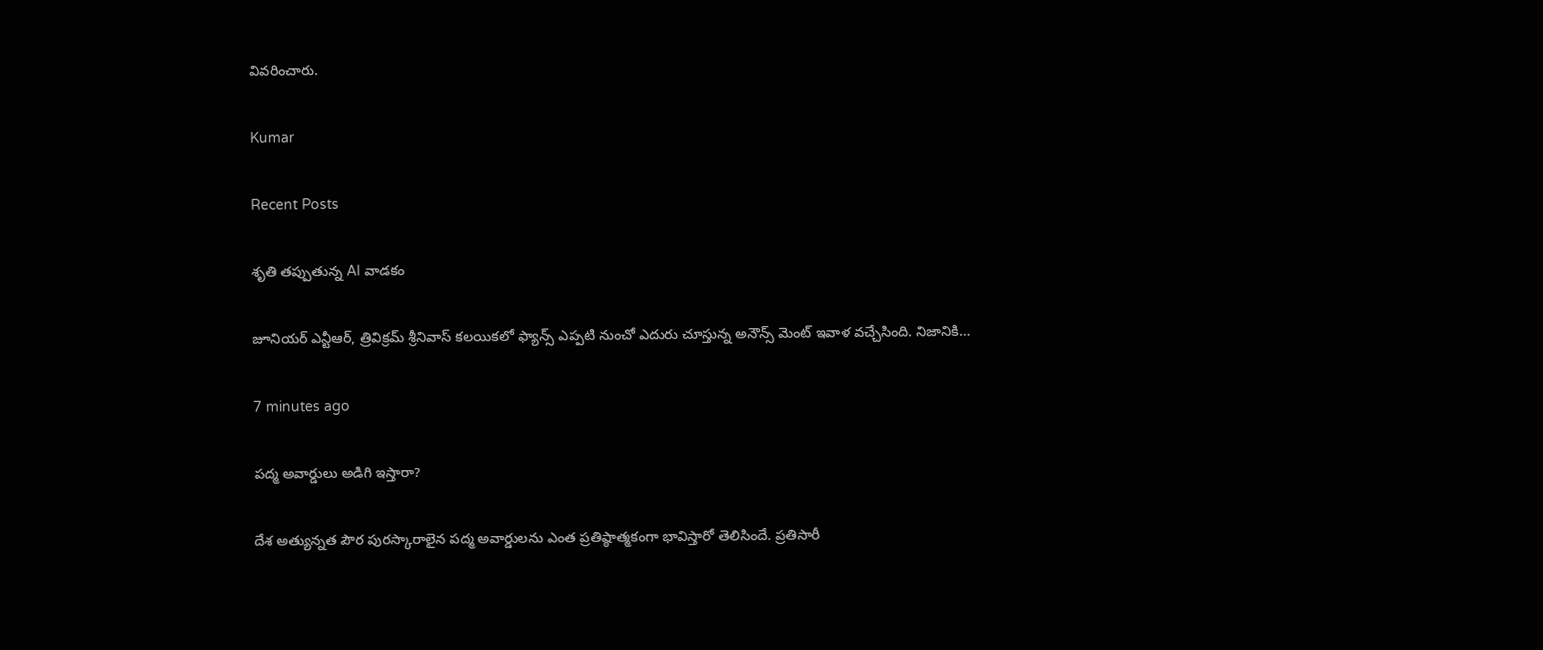వివరించారు.

Kumar

Recent Posts

శృతి తప్పుతున్న AI వాడకం

జూనియర్ ఎన్టీఆర్, త్రివిక్రమ్ శ్రీనివాస్ కలయికలో ఫ్యాన్స్ ఎప్పటి నుంచో ఎదురు చూస్తున్న అనౌన్స్ మెంట్ ఇవాళ వచ్చేసింది. నిజానికి…

7 minutes ago

ప‌ద్మ అవార్డులు అడిగి ఇస్తారా?

దేశ అత్యున్న‌త పౌర పుర‌స్కారాలైన ప‌ద్మ అవార్డుల‌ను ఎంత ప్రతిష్ఠాత్మ‌కంగా భావిస్తారో తెలిసిందే. ప్ర‌తిసారీ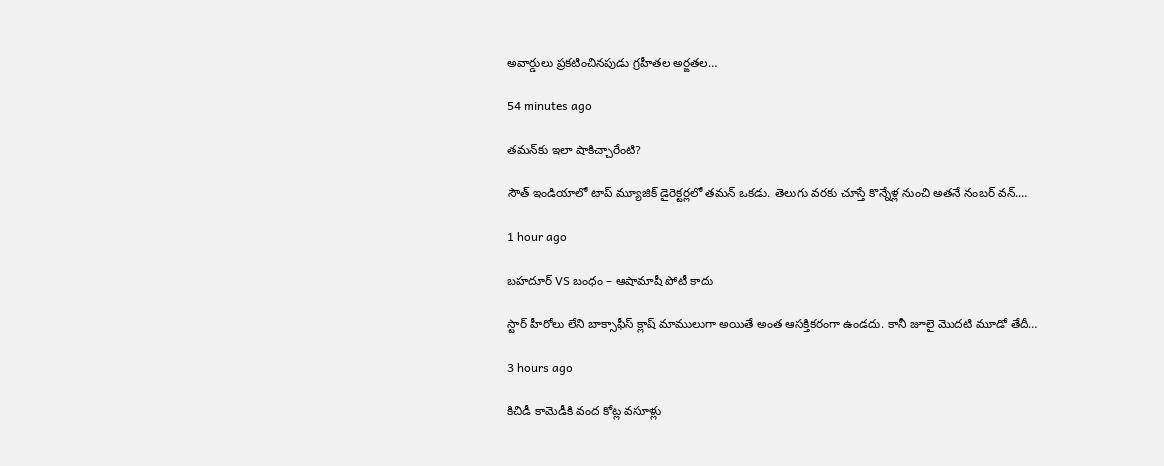అవార్డులు ప్ర‌క‌టించిన‌పుడు గ్ర‌హీత‌ల అర్ఙ‌త‌ల…

54 minutes ago

త‌మ‌న్‌కు ఇలా షాకిచ్చారేంటి?

సౌత్ ఇండియాలో టాప్ మ్యూజిక్ డైరెక్ట‌ర్ల‌లో త‌మ‌న్ ఒక‌డు. తెలుగు వ‌ర‌కు చూస్తే కొన్నేళ్ల నుంచి అత‌నే నంబ‌ర్ వ‌న్.…

1 hour ago

బహదూర్ VS బంధం – ఆషామాషీ పోటీ కాదు

స్టార్ హీరోలు లేని బాక్సాఫీస్ క్లాష్ మాములుగా అయితే అంత ఆసక్తికరంగా ఉండదు. కానీ జూలై మొదటి మూడో తేదీ…

3 hours ago

కిచిడీ కామెడీకి వంద కోట్ల వసూళ్లు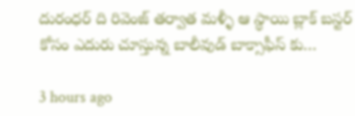దురంధర్ ది రివెంజ్ తర్వాత మళ్ళీ ఆ స్థాయి బ్లాక్ బస్టర్ కోసం ఎదురు చూస్తున్న బాలీవుడ్ బాక్సాఫీస్ కు…

3 hours ago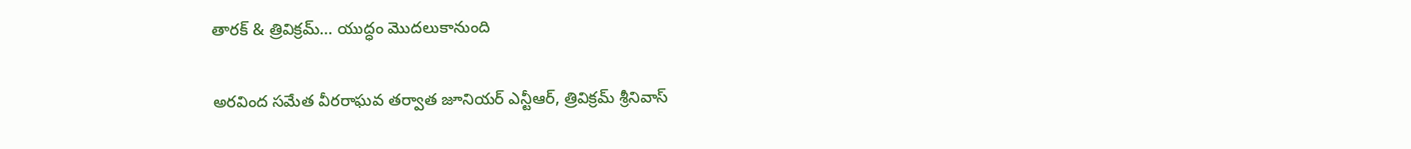తారక్ & త్రివిక్రమ్… యుద్ధం మొదలుకానుంది

అరవింద సమేత వీరరాఘవ తర్వాత జూనియర్ ఎన్టీఆర్, త్రివిక్రమ్ శ్రీనివాస్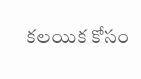కలయిక కోసం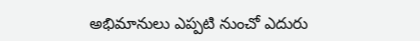అభిమానులు ఎప్పటి నుంచో ఎదురు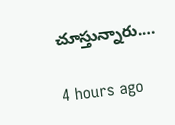చూస్తున్నారు.…

4 hours ago